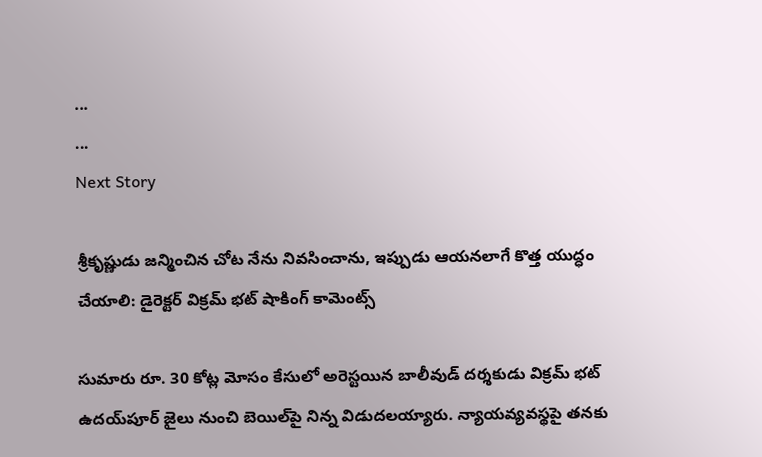...
...
Next Story

శ్రీకృష్ణుడు జన్మించిన చోట నేను నివసించాను, ఇప్పుడు ఆయనలాగే కొత్త యుద్ధం చేయాలి: డైరెక్టర్ విక్రమ్ భట్ షాకింగ్ కామెంట్స్

సుమారు రూ. 30 కోట్ల మోసం కేసులో అరెస్టయిన బాలీవుడ్ దర్శకుడు విక్రమ్ భట్ ఉదయ్‌పూర్ జైలు నుంచి బెయిల్‌పై నిన్న విడుదలయ్యారు. న్యాయవ్యవస్థపై తనకు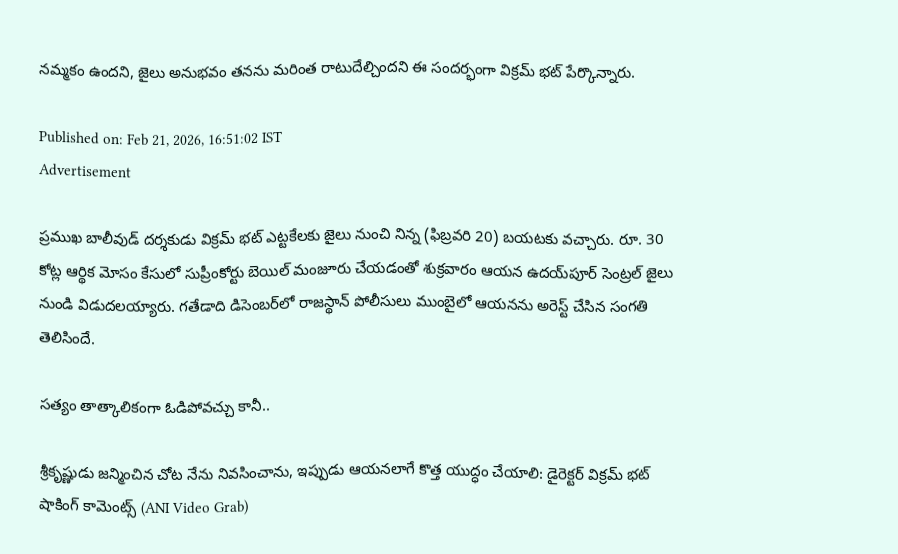నమ్మకం ఉందని, జైలు అనుభవం తనను మరింత రాటుదేల్చిందని ఈ సందర్భంగా విక్రమ్ భట్ పేర్కొన్నారు.

Published on: Feb 21, 2026, 16:51:02 IST
Advertisement

ప్రముఖ బాలీవుడ్ దర్శకుడు విక్రమ్ భట్ ఎట్టకేలకు జైలు నుంచి నిన్న (ఫిబ్రవరి 20) బయటకు వచ్చారు. రూ. 30 కోట్ల ఆర్థిక మోసం కేసులో సుప్రీంకోర్టు బెయిల్ మంజూరు చేయడంతో శుక్రవారం ఆయన ఉదయ్‌పూర్ సెంట్రల్ జైలు నుండి విడుదలయ్యారు. గతేడాది డిసెంబర్‌లో రాజస్థాన్ పోలీసులు ముంబైలో ఆయనను అరెస్ట్ చేసిన సంగతి తెలిసిందే.

సత్యం తాత్కాలికంగా ఓడిపోవచ్చు కానీ..

శ్రీకృష్ణుడు జన్మించిన చోట నేను నివసించాను, ఇప్పుడు ఆయనలాగే కొత్త యుద్ధం చేయాలి: డైరెక్టర్ విక్రమ్ భట్ షాకింగ్ కామెంట్స్ (ANI Video Grab)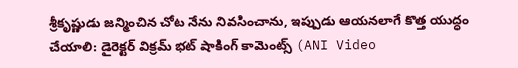శ్రీకృష్ణుడు జన్మించిన చోట నేను నివసించాను, ఇప్పుడు ఆయనలాగే కొత్త యుద్ధం చేయాలి: డైరెక్టర్ విక్రమ్ భట్ షాకింగ్ కామెంట్స్ (ANI Video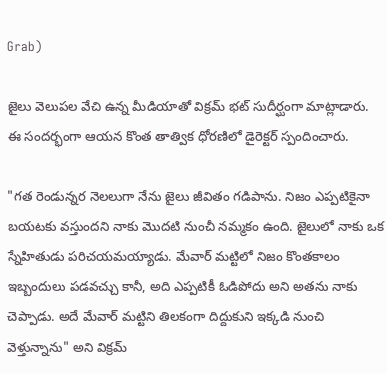Grab)

జైలు వెలుపల వేచి ఉన్న మీడియాతో విక్రమ్ భట్ సుదీర్ఘంగా మాట్లాడారు. ఈ సందర్భంగా ఆయన కొంత తాత్విక ధోరణిలో డైరెక్టర్ స్పందించారు.

"గత రెండున్నర నెలలుగా నేను జైలు జీవితం గడిపాను. నిజం ఎప్పటికైనా బయటకు వస్తుందని నాకు మొదటి నుంచీ నమ్మకం ఉంది. జైలులో నాకు ఒక స్నేహితుడు పరిచయమయ్యాడు. మేవార్ మట్టిలో నిజం కొంతకాలం ఇబ్బందులు పడవచ్చు కానీ, అది ఎప్పటికీ ఓడిపోదు అని అతను నాకు చెప్పాడు. అదే మేవార్ మట్టిని తిలకంగా దిద్దుకుని ఇక్కడి నుంచి వెళ్తున్నాను" అని విక్రమ్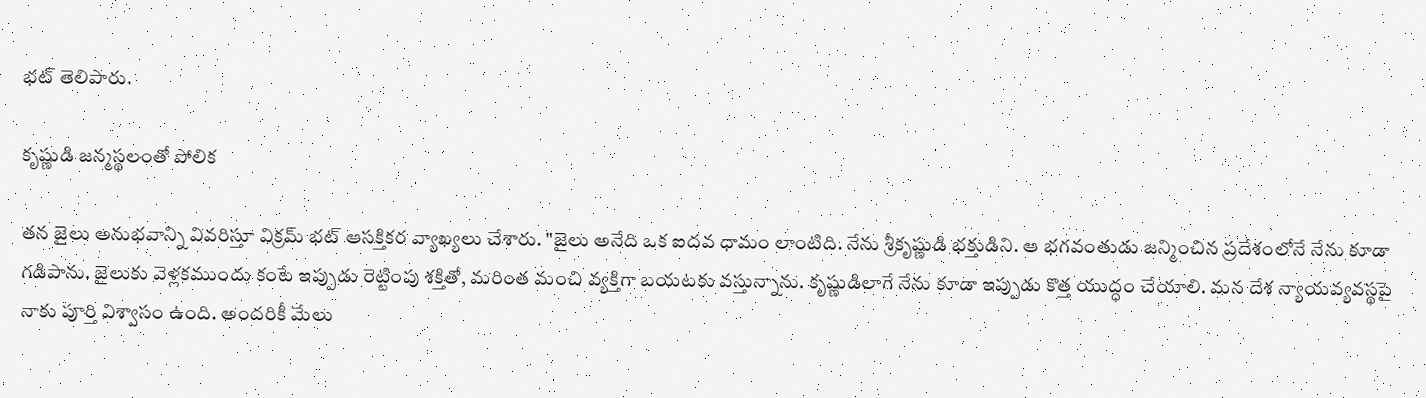భట్ తెలిపారు.

కృష్ణుడి జన్మస్థలంతో పోలిక

తన జైలు అనుభవాన్ని వివరిస్తూ విక్రమ్ భట్ ఆసక్తికర వ్యాఖ్యలు చేశారు. "జైలు అనేది ఒక ఐదవ ధామం లాంటిది. నేను శ్రీకృష్ణుడి భక్తుడిని. ఆ భగవంతుడు జన్మించిన ప్రదేశంలోనే నేను కూడా గడిపాను. జైలుకు వెళ్లకముందు కంటే ఇప్పుడు రెట్టింపు శక్తితో, మరింత మంచి వ్యక్తిగా బయటకు వస్తున్నాను. కృష్ణుడిలాగే నేను కూడా ఇప్పుడు కొత్త యుద్ధం చేయాలి. మన దేశ న్యాయవ్యవస్థపై నాకు పూర్తి విశ్వాసం ఉంది. అందరికీ మేలు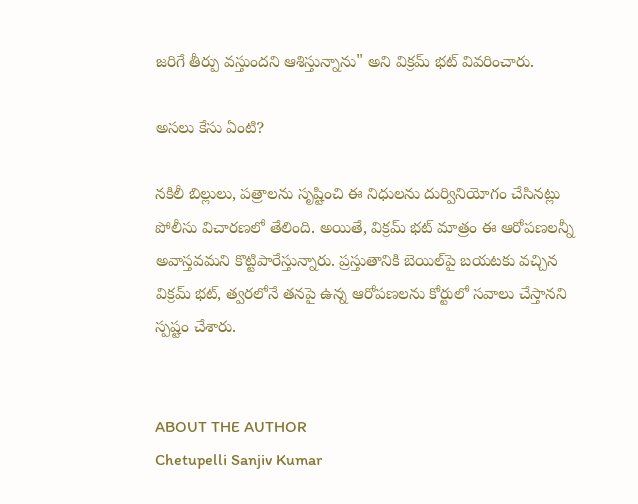జరిగే తీర్పు వస్తుందని ఆశిస్తున్నాను" అని విక్రమ్ భట్ వివరించారు.

అసలు కేసు ఏంటి?

నకిలీ బిల్లులు, పత్రాలను సృష్టించి ఈ నిధులను దుర్వినియోగం చేసినట్లు పోలీసు విచారణలో తేలింది. అయితే, విక్రమ్ భట్ మాత్రం ఈ ఆరోపణలన్నీ అవాస్తవమని కొట్టిపారేస్తున్నారు. ప్రస్తుతానికి బెయిల్‌పై బయటకు వచ్చిన విక్రమ్ భట్, త్వరలోనే తనపై ఉన్న ఆరోపణలను కోర్టులో సవాలు చేస్తానని స్పష్టం చేశారు.


ABOUT THE AUTHOR
Chetupelli Sanjiv Kumar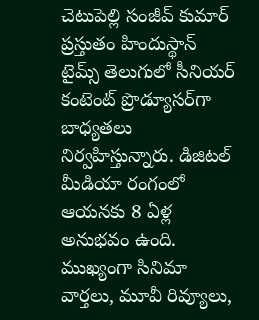చెటుపెల్లి సంజీవ్ కుమార్ ప్రస్తుతం హిందుస్థాన్ టైమ్స్ తెలుగులో సీనియర్ కంటెంట్ ప్రొడ్యూసర్‌గా బాధ్యతలు నిర్వహిస్తున్నారు. డిజిటల్ మీడియా రంగంలో ఆయనకు 8 ఏళ్ల అనుభవం ఉంది. ముఖ్యంగా సినిమా వార్తలు, మూవీ రివ్యూలు,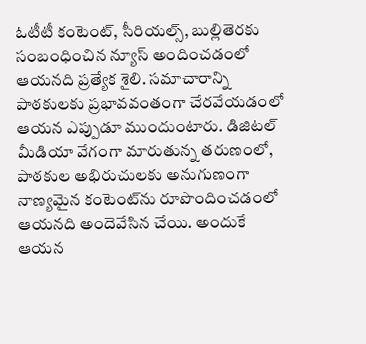ఓటీటీ కంటెంట్, సీరియల్స్, బుల్లితెరకు సంబంధించిన న్యూస్ అందించడంలో ఆయనది ప్రత్యేక శైలి. సమాచారాన్ని పాఠకులకు ప్రభావవంతంగా చేరవేయడంలో ఆయన ఎప్పుడూ ముందుంటారు. డిజిటల్ మీడియా వేగంగా మారుతున్న తరుణంలో, పాఠకుల అభిరుచులకు అనుగుణంగా నాణ్యమైన కంటెంట్‌ను రూపొందించడంలో ఆయనది అందెవేసిన చేయి. అందుకే ఆయన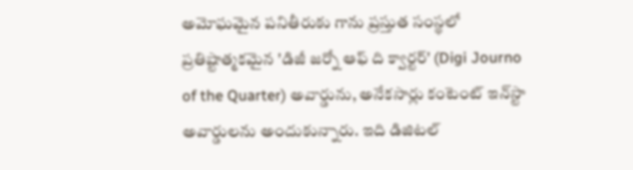అమోఘమైన పనితీరుకు గాను ప్రస్తుత సంస్థలో ప్రతిష్టాత్మకమైన 'డిజీ జర్నో ఆఫ్ ది క్వార్టర్' (Digi Journo of the Quarter) అవార్డును, అనేకసార్లు కంటెంట్ ఇన్‌స్టా అవార్డులను అందుకున్నారు. ఇది డిజిటల్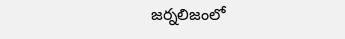జర్నలిజంలో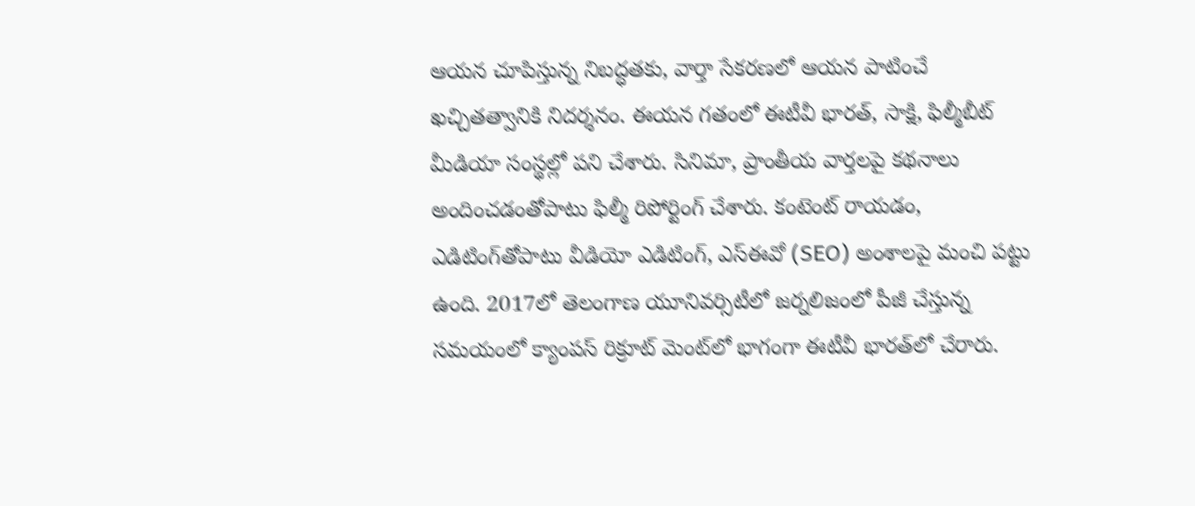ఆయన చూపిస్తున్న నిబద్ధతకు, వార్తా సేకరణలో ఆయన పాటించే ఖచ్చితత్వానికి నిదర్శనం. ఈయన గతంలో ఈటీవీ భారత్, సాక్షి, ఫిల్మీబీట్ మీడియా సంస్థల్లో పని చేశారు. సినిమా, ప్రాంతీయ వార్తలపై కథనాలు అందించడంతోపాటు ఫిల్మీ రిపోర్టింగ్ చేశారు. కంటెంట్ రాయడం, ఎడిటింగ్‌తోపాటు వీడియో ఎడిటింగ్, ఎస్‌ఈవో (SEO) అంశాలపై మంచి పట్టు ఉంది. 2017లో తెలంగాణ యూనివర్సిటీలో జర్నలిజంలో పీజీ చేస్తున్న సమయంలో క్యాంపస్ రిక్రూట్ మెంట్‌లో భాగంగా ఈటీవీ భారత్‌లో చేరారు.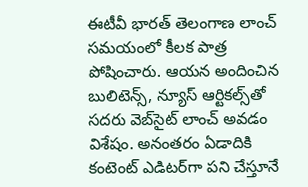ఈటీవీ భారత్ తెలంగాణ లాంచ్ సమయంలో కీలక పాత్ర పోషించారు. ఆయన అందించిన బులిటెన్స్, న్యూస్ ఆర్టికల్స్‌తో సదరు వెబ్‌సైట్ లాంచ్ అవడం విశేషం. అనంతరం ఏడాదికి కంటెంట్ ఎడిటర్‌గా పని చేస్తూనే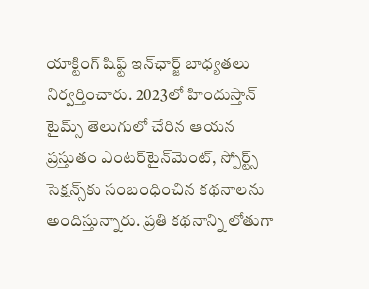యాక్టింగ్ షిఫ్ట్ ఇన్‌ఛార్జ్ బాధ్యతలు నిర్వర్తించారు. 2023లో హిందుస్తాన్ టైమ్స్ తెలుగులో చేరిన ఆయన ప్రస్తుతం ఎంటర్‌టైన్‌మెంట్, స్పోర్ట్స్ సెక్షన్స్‌కు సంబంధించిన కథనాలను అందిస్తున్నారు. ప్రతి కథనాన్ని లోతుగా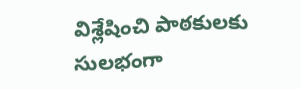విశ్లేషించి పాఠకులకు సులభంగా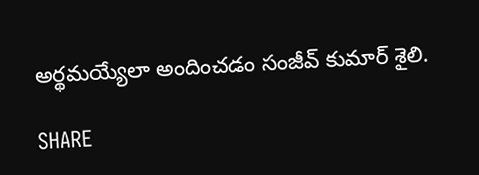అర్థమయ్యేలా అందించడం సంజీవ్ కుమార్ శైలి.

SHARE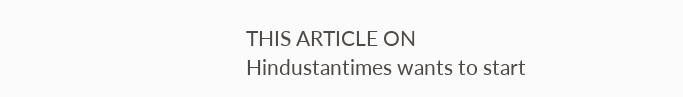THIS ARTICLE ON
Hindustantimes wants to start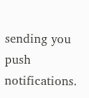sending you push notifications.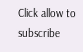Click allow to subscribe